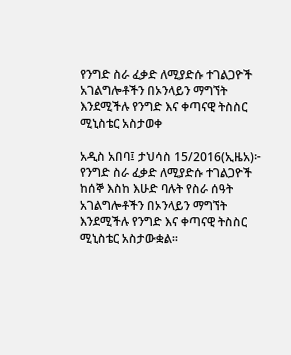የንግድ ስራ ፈቃድ ለሚያድሱ ተገልጋዮች አገልግሎቶችን በኦንላይን ማግኘት እንደሚችሉ የንግድ እና ቀጣናዊ ትስስር ሚኒስቴር አስታወቀ

አዲስ አበባ፤ ታህሳስ 15/2016(ኢዜአ)፦ የንግድ ስራ ፈቃድ ለሚያድሱ ተገልጋዮች ከሰኞ እስከ እሁድ ባሉት የስራ ሰዓት አገልግሎቶችን በኦንላይን ማግኘት እንደሚችሉ የንግድ እና ቀጣናዊ ትስስር ሚኒስቴር አስታውቋል፡፡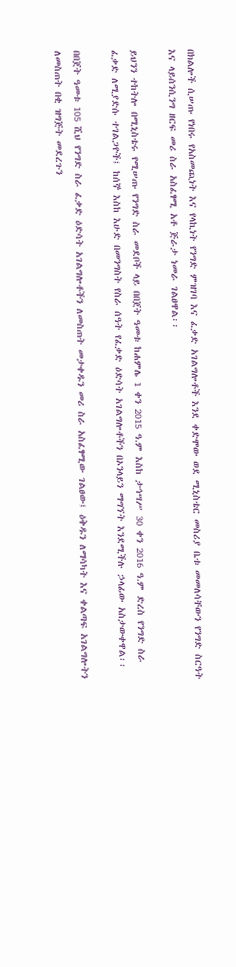በክልሎች ሲሠጡ የነበሩ የአስመጪነት እና የላኪነት የንግድ ምዝገባ እና ፈቃድ አገልግሎቶች እንደ ቀድሞው ወደ ሚኒስቴር መስሪያ ቤቱ መመለሳቸውን የንግድ ስርዓት እና ላይሰንሲንግ ዘርፍ መሪ ስራ አስፈፃሚ አቶ ጅራታ ነመራ ገልፀዋል፡፡

ይህንን ተከትሎ በሚኒስቴሩ የሚሠጡ የንግድ ስራ መደቦች ላይ በበጀት ዓመቱ ከሐምሌ 1 ቀን 2015 ዓ.ም እስከ ታኅሣሥ 30 ቀን 2016 ዓ.ም ድረስ የንግድ ስራ ፈቃድ ለሚያድሱ ተገልጋዮች፤ ከሰኞ እስከ እሁድ በመንግስት የስራ ሰዓት የፈቃድ ዕድሳት አገልግሎቶችን በኦንላይን ማግኘት እንደሚችሉ ኃላፊው አስታውቀዋል፡፡

በበጀት ዓመቱ 105 ሺህ የንግድ ስራ ፈቃድ ዕድሳት አገልግሎቶችን ለመስጠት መታቀዱን መሪ ስራ አስፈፃሚው ገልፀው፤ ዕቅዱን ለማሳካት እና ቀልጣፍ አገልግሎትን ለመስጠት በቂ ዝግጅት መደረጉን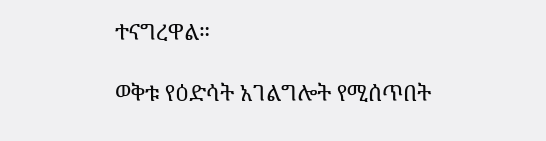ተናግረዋል።

ወቅቱ የዕድሳት አገልግሎት የሚሰጥበት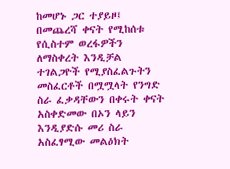ከመሆኑ ጋር ተያይዞ፤ በመጨረሻ ቀናት የሚከሰቱ የሲስተም ወረፋዎችን ለማስቀረት እንዲቻል ተገልጋዮች የሚያስፈልጉትን መስፈርቶች በሟሟላት የንግድ ስራ ፈቃዳቸውን በቀሩት ቀናት አስቀድመው በኦን ላይን እንዲያድሱ መሪ ስራ አስፈፃሚው መልዕክት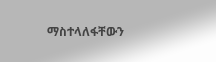ማስተላለፋቸውን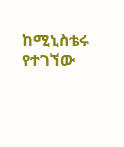ከሚኒስቴሩ የተገኘው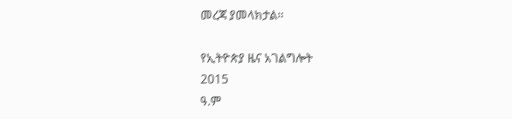መረጃ ያመላክታል፡፡

የኢትዮጵያ ዜና አገልግሎት
2015
ዓ.ም